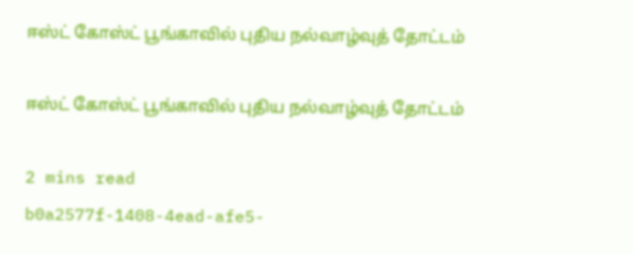ஈஸ்ட் கோஸ்ட் பூங்காவில் புதிய நல்வாழ்வுத் தோட்டம்

ஈஸ்ட் கோஸ்ட் பூங்காவில் புதிய நல்வாழ்வுத் தோட்டம்

2 mins read
b0a2577f-1408-4ead-afe5-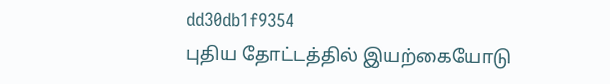dd30db1f9354
புதிய தோட்டத்தில் இயற்கையோடு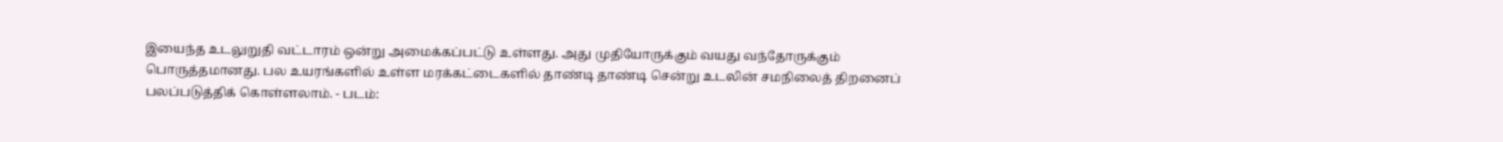இயைந்த உடலுறுதி வட்டாரம் ஒன்று அமைக்கப்பட்டு உள்ளது. அது முதியோருக்கும் வயது வந்தோருக்கும் பொருத்தமானது. பல உயரங்களில் உள்ள மரக்கட்டைகளில் தாண்டி தாண்டி சென்று உடலின் சமநிலைத் திறனைப் பலப்படுத்திக் கொள்ளலாம். - படம்: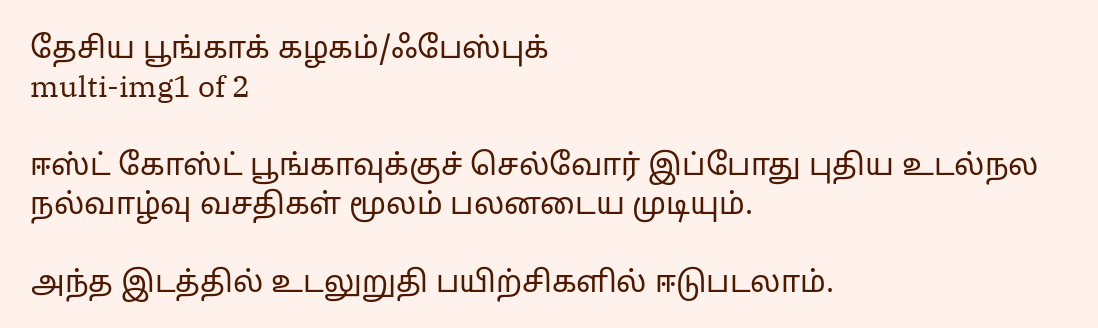தேசிய பூங்காக் கழகம்/ஃபேஸ்புக்
multi-img1 of 2

ஈஸ்ட் கோஸ்ட் பூங்காவுக்குச் செல்வோர் இப்போது புதிய உடல்நல நல்வாழ்வு வசதிகள் மூலம் பலனடைய முடியும்.

அந்த இடத்தில் உடலுறுதி பயிற்சிகளில் ஈடுபடலாம்.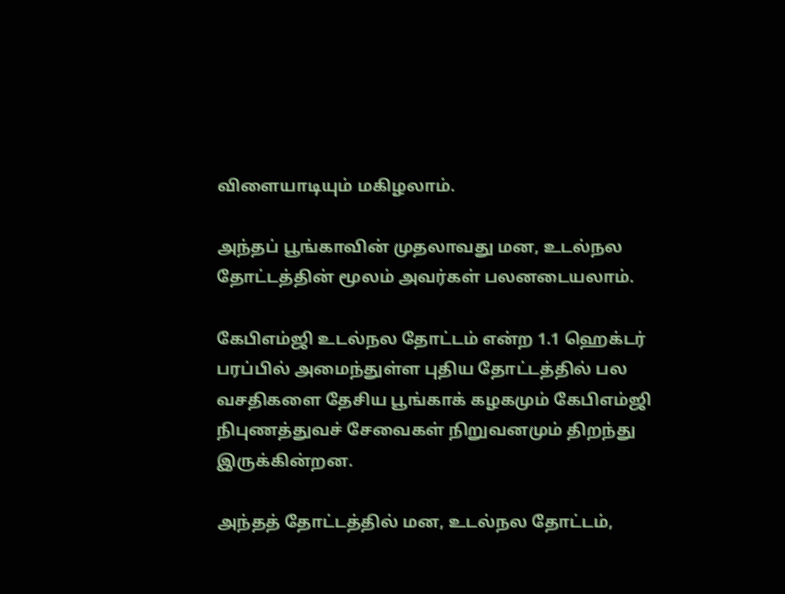விளையாடியும் மகிழலாம்.

அந்தப் பூங்காவின் முதலாவது மன, உடல்நல தோட்டத்தின் மூலம் அவர்கள் பலனடையலாம்.

கேபிஎம்ஜி உடல்நல தோட்டம் என்ற 1.1 ஹெக்டர் பரப்பில் அமைந்துள்ள புதிய தோட்டத்தில் பல வசதிகளை தேசிய பூங்காக் கழகமும் கேபிஎம்ஜி நிபுணத்துவச் சேவைகள் நிறுவனமும் திறந்து இருக்கின்றன.

அந்தத் தோட்டத்தில் மன, உடல்நல தோட்டம்,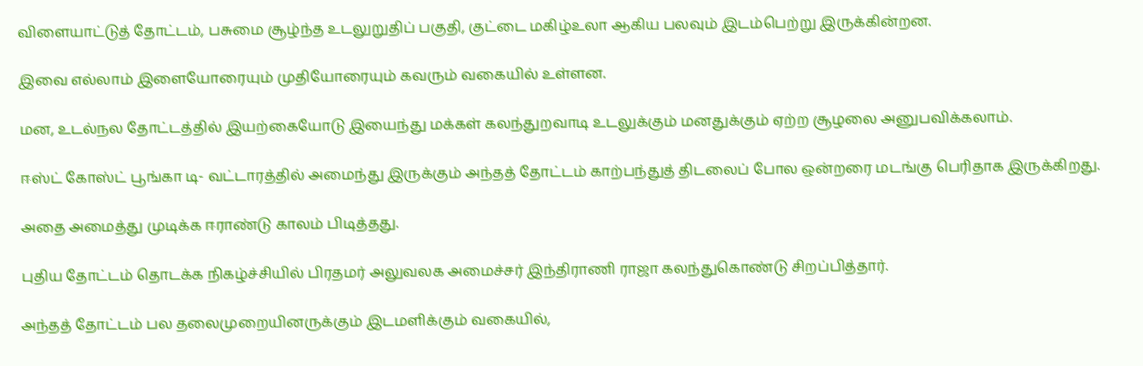விளையாட்டுத் தோட்டம், பசுமை சூழ்ந்த உடலுறுதிப் பகுதி, குட்டை மகிழ்உலா ஆகிய பலவும் இடம்பெற்று இருக்கின்றன.

இவை எல்லாம் இளையோரையும் முதியோரையும் கவரும் வகையில் உள்ளன.

மன, உடல்நல தோட்டத்தில் இயற்கையோடு இயைந்து மக்கள் கலந்துறவாடி உடலுக்கும் மனதுக்கும் ஏற்ற சூழலை அனுபவிக்கலாம்.

ஈஸ்ட் கோஸ்ட் பூங்கா டி- வட்டாரத்தில் அமைந்து இருக்கும் அந்தத் தோட்டம் காற்பந்துத் திடலைப் போல ஒன்றரை மடங்கு பெரிதாக இருக்கிறது.

அதை அமைத்து முடிக்க ஈராண்டு காலம் பிடித்தது.

புதிய தோட்டம் தொடக்க நிகழ்ச்சியில் பிரதமர் அலுவலக அமைச்சர் இந்திராணி ராஜா கலந்துகொண்டு சிறப்பித்தார்.

அந்தத் தோட்டம் பல தலைமுறையினருக்கும் இடமளிக்கும் வகையில்,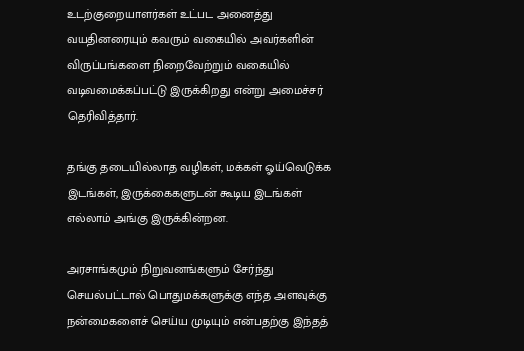உடற்குறையாளர்கள் உட்பட அனைத்து வயதினரையும் கவரும் வகையில் அவர்களின் விருப்பங்களை நிறைவேற்றும் வகையில் வடிவமைக்கப்பட்டு இருக்கிறது என்று அமைச்சர் தெரிவித்தார்.

தங்கு தடையில்லாத வழிகள், மக்கள் ஓய்வெடுக்க இடங்கள், இருக்கைகளுடன் கூடிய இடங்கள் எல்லாம் அங்கு இருக்கின்றன.

அரசாங்கமும் நிறுவனங்களும் சேர்ந்து செயல்பட்டால் பொதுமக்களுக்கு எந்த அளவுக்கு நன்மைகளைச் செய்ய முடியும் என்பதற்கு இந்தத்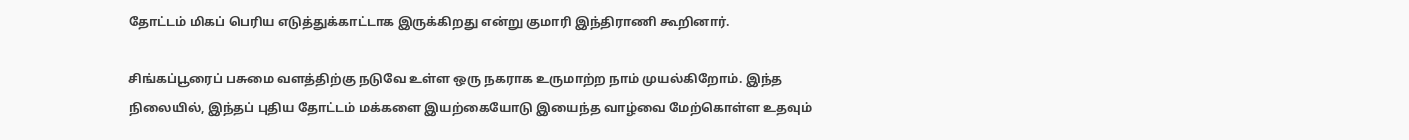தோட்டம் மிகப் பெரிய எடுத்துக்காட்டாக இருக்கிறது என்று குமாரி இந்திராணி கூறினார்.

சிங்கப்பூரைப் பசுமை வளத்திற்கு நடுவே உள்ள ஒரு நகராக உருமாற்ற நாம் முயல்கிறோம். இந்த நிலையில், இந்தப் புதிய தோட்டம் மக்களை இயற்கையோடு இயைந்த வாழ்வை மேற்கொள்ள உதவும்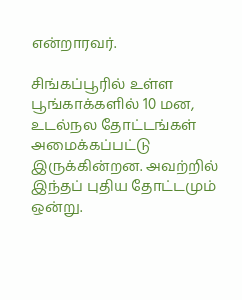என்றாரவர்.

சிங்கப்பூரில் உள்ள பூங்காக்களில் 10 மன, உடல்நல தோட்டங்கள் அமைக்கப்பட்டு இருக்கின்றன. அவற்றில் இந்தப் புதிய தோட்டமும் ஒன்று.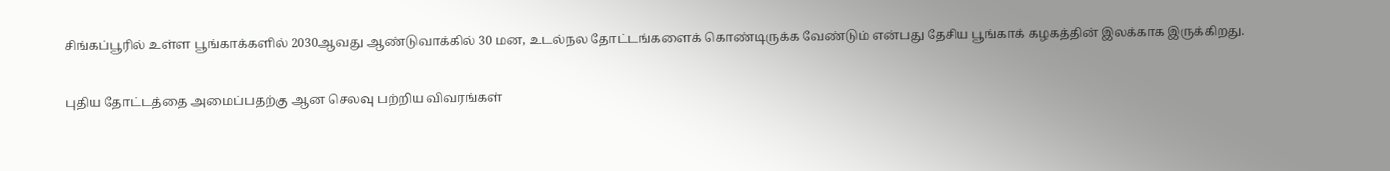சிங்கப்பூரில் உள்ள பூங்காக்களில் 2030ஆவது ஆண்டுவாக்கில் 30 மன, உடல்நல தோட்டங்களைக் கொண்டிருக்க வேண்டும் என்பது தேசிய பூங்காக் கழகத்தின் இலக்காக இருக்கிறது.

புதிய தோட்டத்தை அமைப்பதற்கு ஆன செலவு பற்றிய விவரங்கள்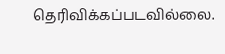தெரிவிக்கப்படவில்லை.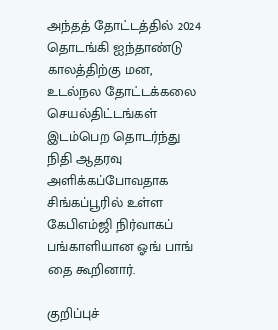அந்தத் தோட்டத்தில் 2024 தொடங்கி ஐந்தாண்டு காலத்திற்கு மன, உடல்நல தோட்டக்கலை செயல்திட்டங்கள் இடம்பெற தொடர்ந்து நிதி ஆதரவு அளிக்கப்போவதாக சிங்கப்பூரில் உள்ள கேபிஎம்ஜி நிர்வாகப் பங்காளியான ஓங் பாங் தை கூறினார்.

குறிப்புச்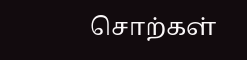சொற்கள்